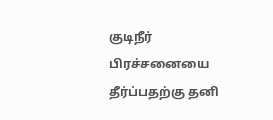குடிநீர் பிரச்சனையை தீர்ப்பதற்கு தனி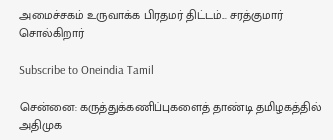அமைச்சகம் உருவாக்க பிரதமர் திட்டம்... சரத்குமார் சொல்கிறார்

Subscribe to Oneindia Tamil

சென்னை: கருத்துக்கணிப்புகளைத் தாண்டி தமிழகத்தில் அதிமுக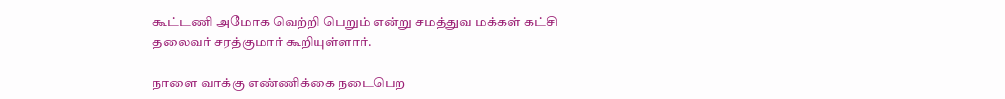கூட்டணி அமோக வெற்றி பெறும் என்று சமத்துவ மக்கள் கட்சி தலைவர் சரத்குமார் கூறியுள்ளார்.

நாளை வாக்கு எண்ணிக்கை நடைபெற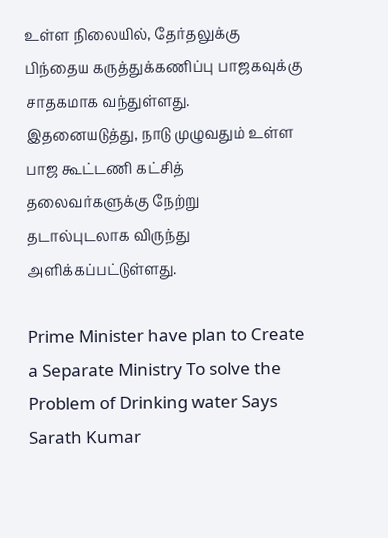உள்ள நிலையில், தேர்தலுக்கு பிந்தைய கருத்துக்கணிப்பு பாஜகவுக்கு சாதகமாக வந்துள்ளது. இதனையடுத்து, நாடு முழுவதும் உள்ள பாஜ கூட்டணி கட்சித் தலைவர்களுக்கு நேற்று தடால்புடலாக விருந்து அளிக்கப்பட்டுள்ளது.

Prime Minister have plan to Create a Separate Ministry To solve the Problem of Drinking water Says Sarath Kumar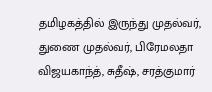தமிழகத்தில் இருந்து முதல்வர், துணை முதல்வர், பிரேமலதா விஜயகாந்த், சுதீஷ், சரத்குமார்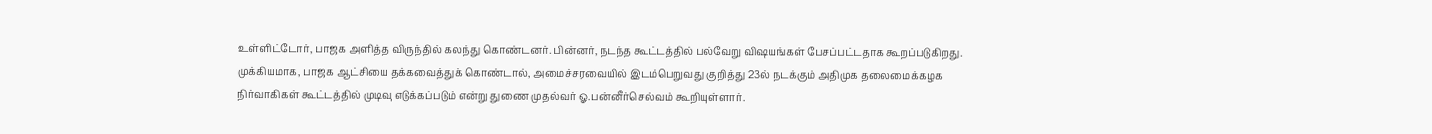உள்ளிட்டோர், பாஜக அளித்த விருந்தில் கலந்து கொண்டனர். பின்னர், நடந்த கூட்டத்தில் பல்வேறு விஷயங்கள் பேசப்பட்டதாக கூறப்படுகிறது. முக்கியமாக, பாஜக ஆட்சியை தக்கவைத்துக் கொண்டால், அமைச்சரவையில் இடம்பெறுவது குறித்து 23ல் நடக்கும் அதிமுக தலைமைக்கழக நிர்வாகிகள் கூட்டத்தில் முடிவு எடுக்கப்படும் என்று துணை முதல்வர் ஓ.பன்னீர்செல்வம் கூறியுள்ளார்.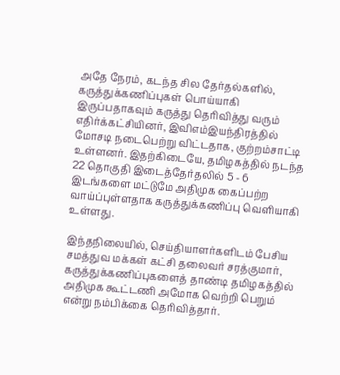அதே நேரம், கடந்த சில தேர்தல்களில், கருத்துக்கணிப்புகள் பொய்யாகி இருப்பதாகவும் கருத்து தெரிவித்து வரும் எதிர்க்கட்சியினர், இவிஎம்இயந்திரத்தில் மோசடி நடைபெற்று விட்டதாக, குற்றம்சாட்டி உள்ளனர். இதற்கிடையே, தமிழகத்தில் நடந்த 22 தொகுதி இடைத்தேர்தலில் 5 - 6 இடங்களை மட்டுமே அதிமுக கைப்பற்ற வாய்ப்புள்ளதாக கருத்துக்கணிப்பு வெளியாகி உள்ளது.

இந்தநிலையில், செய்தியாளர்களிடம் பேசிய சமத்துவ மக்கள் கட்சி தலைவர் சரத்குமார், கருத்துக்கணிப்புகளைத் தாண்டி தமிழகத்தில் அதிமுக கூட்டணி அமோக வெற்றி பெறும் என்று நம்பிக்கை தெரிவித்தார்.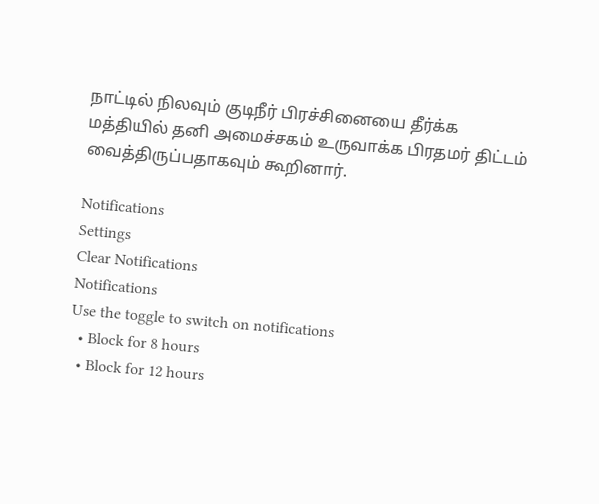நாட்டில் நிலவும் குடிநீர் பிரச்சினையை தீர்க்க மத்தியில் தனி அமைச்சகம் உருவாக்க பிரதமர் திட்டம் வைத்திருப்பதாகவும் கூறினார்.

Notifications
Settings
Clear Notifications
Notifications
Use the toggle to switch on notifications
  • Block for 8 hours
  • Block for 12 hours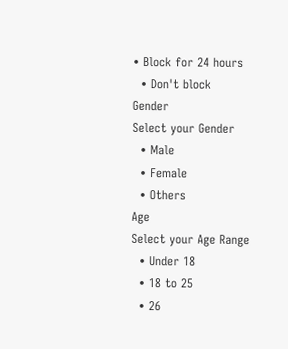• Block for 24 hours
  • Don't block
Gender
Select your Gender
  • Male
  • Female
  • Others
Age
Select your Age Range
  • Under 18
  • 18 to 25
  • 26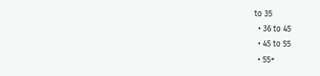to 35
  • 36 to 45
  • 45 to 55
  • 55+